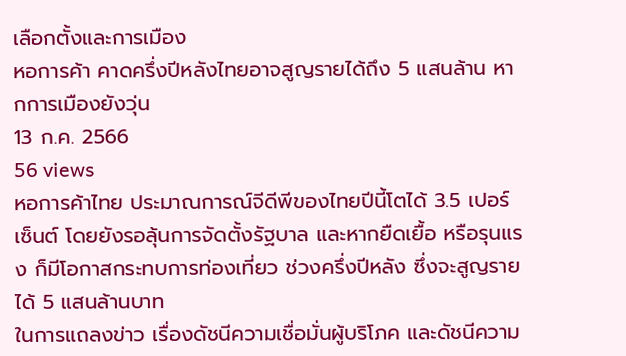เลือกตั้งและการเมือง
หอการค้า คาดครึ่งปีหลังไทยอาจสูญรายได้ถึง 5 แสนล้าน หากการเมืองยังวุ่น
13 ก.ค. 2566
56 views
หอการค้าไทย ประมาณการณ์จีดีพีของไทยปีนี้โตได้ 3.5 เปอร์เซ็นต์ โดยยังรอลุ้นการจัดตั้งรัฐบาล และหากยืดเยื้อ หรือรุนแรง ก็มีโอกาสกระทบการท่องเที่ยว ช่วงครึ่งปีหลัง ซึ่งจะสูญรายได้ 5 แสนล้านบาท
ในการแถลงข่าว เรื่องดัชนีความเชื่อมั่นผู้บริโภค และดัชนีความ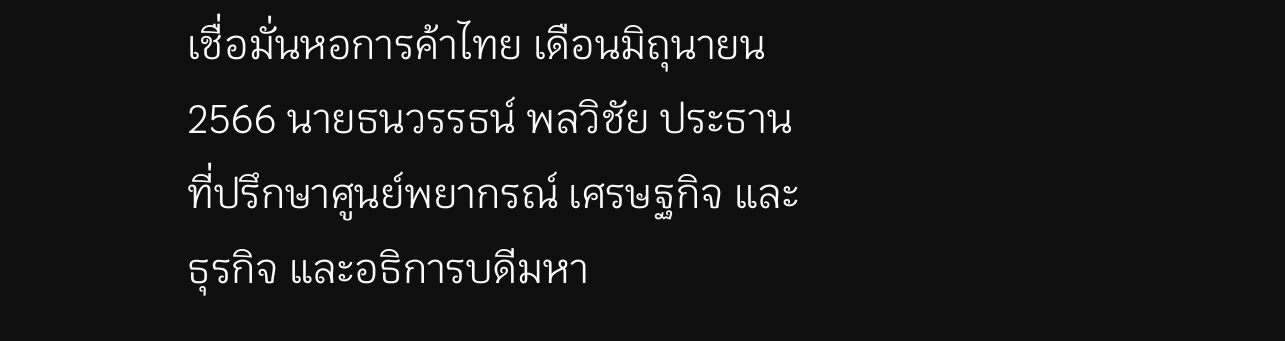เชื่อมั่นหอการค้าไทย เดือนมิถุนายน 2566 นายธนวรรธน์ พลวิชัย ประธานที่ปรึกษาศูนย์พยากรณ์ เศรษฐกิจ และธุรกิจ และอธิการบดีมหา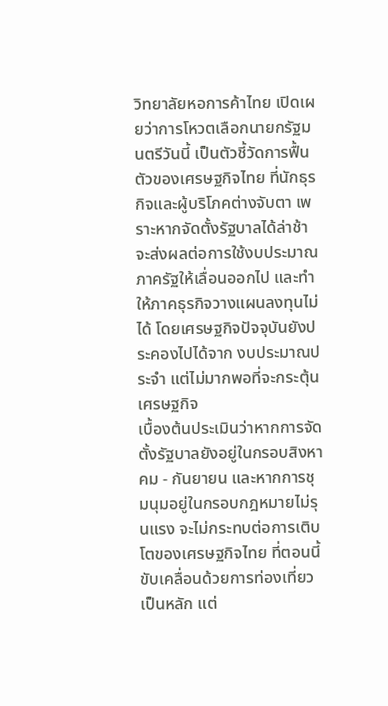วิทยาลัยหอการค้าไทย เปิดเผยว่าการโหวตเลือกนายกรัฐมนตรีวันนี้ เป็นตัวชี้วัดการฟื้นตัวของเศรษฐกิจไทย ที่นักธุรกิจและผู้บริโภคต่างจับตา เพราะหากจัดตั้งรัฐบาลได้ล่าช้า จะส่งผลต่อการใช้งบประมาณภาครัฐให้เลื่อนออกไป และทำให้ภาคธุรกิจวางแผนลงทุนไม่ได้ โดยเศรษฐกิจปัจจุบันยังประคองไปได้จาก งบประมาณประจำ แต่ไม่มากพอที่จะกระตุ้นเศรษฐกิจ
เบื้องต้นประเมินว่าหากการจัดตั้งรัฐบาลยังอยู่ในกรอบสิงหาคม - กันยายน และหากการชุมนุมอยู่ในกรอบกฎหมายไม่รุนแรง จะไม่กระทบต่อการเติบโตของเศรษฐกิจไทย ที่ตอนนี้ขับเคลื่อนด้วยการท่องเที่ยวเป็นหลัก แต่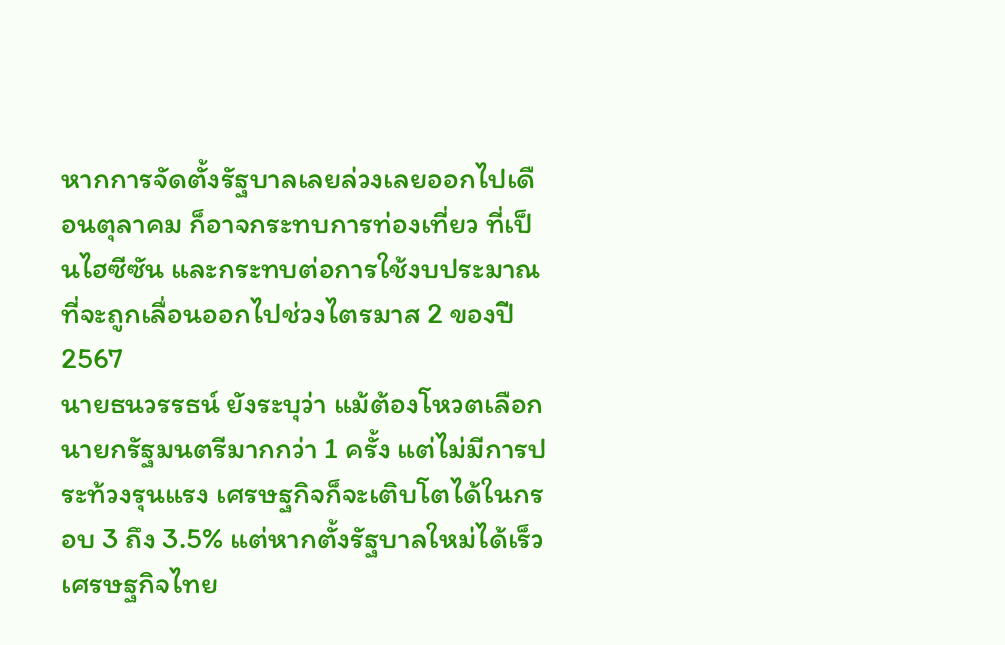หากการจัดตั้งรัฐบาลเลยล่วงเลยออกไปเดือนตุลาคม ก็อาจกระทบการท่องเที่ยว ที่เป็นไฮซีซัน และกระทบต่อการใช้งบประมาณ ที่จะถูกเลื่อนออกไปช่วงไตรมาส 2 ของปี2567
นายธนวรรธน์ ยังระบุว่า แม้ต้องโหวตเลือกนายกรัฐมนตรีมากกว่า 1 ครั้ง แต่ไม่มีการประท้วงรุนแรง เศรษฐกิจก็จะเติบโตได้ในกรอบ 3 ถึง 3.5% แต่หากตั้งรัฐบาลใหม่ได้เร็ว เศรษฐกิจไทย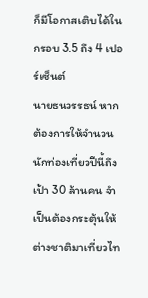ก็มีโอกาสเติบได้ในกรอบ 3.5 ถึง 4 เปอร์เซ็นต์
นายธนวรรธน์ หากต้องการให้จำนวนนักท่องเที่ยวปีนี้ถึงเป้า 30 ล้านคน จำเป็นต้องกระตุ้นให้ต่างชาติมาเที่ยวไท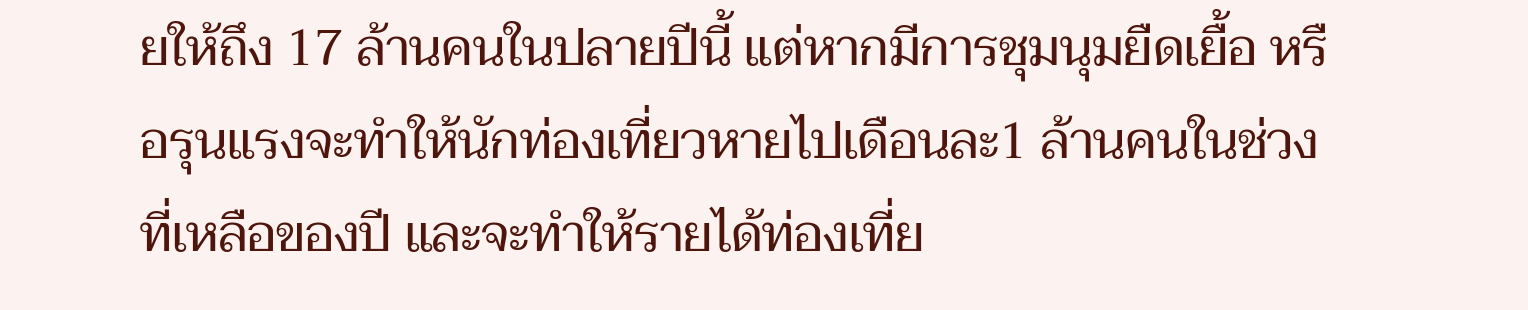ยให้ถึง 17 ล้านคนในปลายปีนี้ แต่หากมีการชุมนุมยืดเยื้อ หรือรุนแรงจะทำให้นักท่องเที่ยวหายไปเดือนละ1 ล้านคนในช่วงที่เหลือของปี และจะทำให้รายได้ท่องเที่ย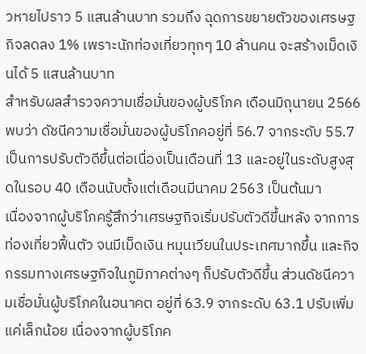วหายไปราว 5 แสนล้านบาท รวมถึง ฉุดการขยายตัวของเศรษฐกิจลดลง 1% เพราะนักท่องเที่ยวทุกๆ 10 ล้านคน จะสร้างเม็ดเงินได้ 5 แสนล้านบาท
สำหรับผลสำรวจความเชื่อมั่นของผู้บริโภค เดือนมิถุนายน 2566 พบว่า ดัชนีความเชื่อมั่นของผู้บริโภคอยู่ที่ 56.7 จากระดับ 55.7 เป็นการปรับตัวดีขึ้นต่อเนื่องเป็นเดือนที่ 13 และอยู่ในระดับสูงสุดในรอบ 40 เดือนนับตั้งแต่เดือนมีนาคม 2563 เป็นต้นมา
เนื่องจากผู้บริโภครู้สึกว่าเศรษฐกิจเริ่มปรับตัวดีขึ้นหลัง จากการท่องเที่ยวฟื้นตัว จนมีเม็ดเงิน หมุนเวียนในประเทศมากขึ้น และกิจกรรมทางเศรษฐกิจในภูมิภาคต่างๆ ก็ปรับตัวดีขึ้น ส่วนดัชนีความเชื่อมั่นผู้บริโภคในอนาคต อยู่ที่ 63.9 จากระดับ 63.1 ปรับเพิ่มแค่เล็กน้อย เนื่องจากผู้บริโภค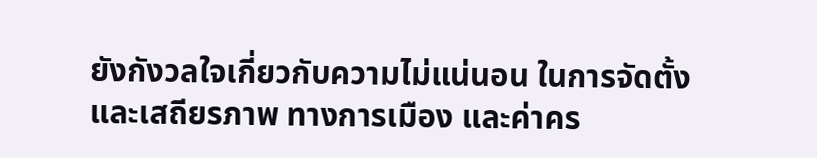ยังกังวลใจเกี่ยวกับความไม่แน่นอน ในการจัดตั้งและเสถียรภาพ ทางการเมือง และค่าคร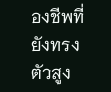องชีพที่ยังทรงตัวสูง